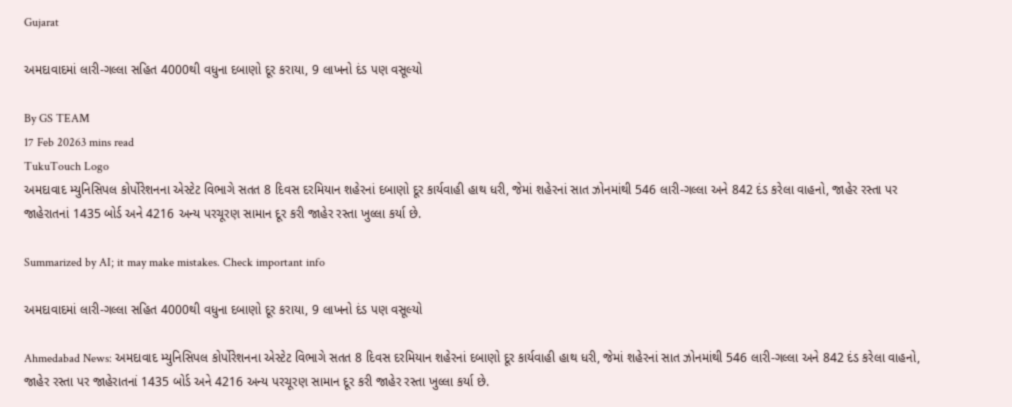Gujarat

અમદાવાદમાં લારી-ગલ્લા સહિત 4000થી વધુના દબાણો દૂર કરાયા, 9 લાખનો દંડ પણ વસૂલ્યો

By GS TEAM
17 Feb 20263 mins read
TukuTouch Logo
અમદાવાદ મ્યુનિસિપલ કોર્પોરેશનના એસ્ટેટ વિભાગે સતત 8 દિવસ દરમિયાન શહેરનાં દબાણો દૂર કાર્યવાહી હાથ ધરી, જેમાં શહેરનાં સાત ઝોનમાંથી 546 લારી-ગલ્લા અને 842 દંડ કરેલા વાહનો, જાહેર રસ્તા પર જાહેરાતનાં 1435 બોર્ડ અને 4216 અન્ય પરચૂરણ સામાન દૂર કરી જાહેર રસ્તા ખુલ્લા કર્યા છે.

Summarized by AI; it may make mistakes. Check important info

અમદાવાદમાં લારી-ગલ્લા સહિત 4000થી વધુના દબાણો દૂર કરાયા, 9 લાખનો દંડ પણ વસૂલ્યો

Ahmedabad News: અમદાવાદ મ્યુનિસિપલ કોર્પોરેશનના એસ્ટેટ વિભાગે સતત 8 દિવસ દરમિયાન શહેરનાં દબાણો દૂર કાર્યવાહી હાથ ધરી, જેમાં શહેરનાં સાત ઝોનમાંથી 546 લારી-ગલ્લા અને 842 દંડ કરેલા વાહનો, જાહેર રસ્તા પર જાહેરાતનાં 1435 બોર્ડ અને 4216 અન્ય પરચૂરણ સામાન દૂર કરી જાહેર રસ્તા ખુલ્લા કર્યા છે.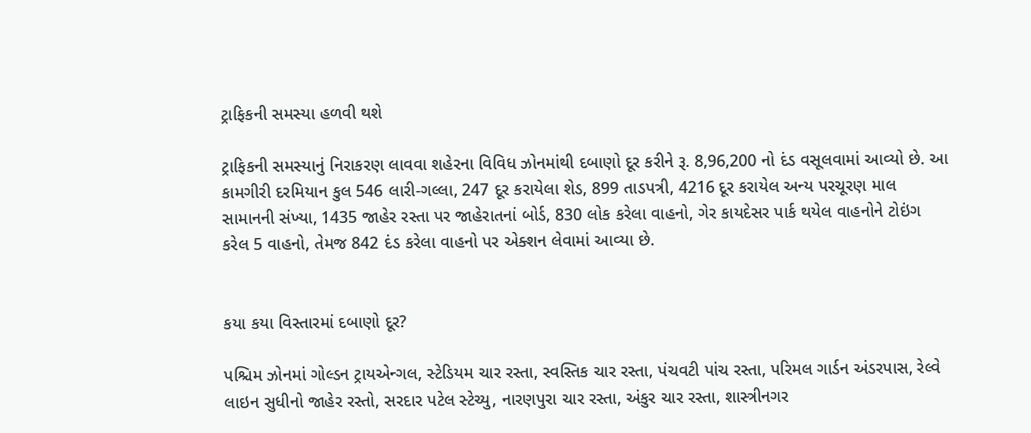ટ્રાફિકની સમસ્યા હળવી થશે

ટ્રાફિકની સમસ્યાનું નિરાકરણ લાવવા શહેરના વિવિધ ઝોનમાંથી દબાણો દૂર કરીને રૂ. 8,96,200 નો દંડ વસૂલવામાં આવ્યો છે. આ કામગીરી દરમિયાન કુલ 546 લારી-ગલ્લા, 247 દૂર કરાયેલા શેડ, 899 તાડપત્રી, 4216 દૂર કરાયેલ અન્ય પરચૂરણ માલ સામાનની સંખ્યા, 1435 જાહેર રસ્તા પર જાહેરાતનાં બોર્ડ, 830 લોક કરેલા વાહનો, ગેર કાયદેસર પાર્ક થયેલ વાહનોને ટોઇંગ કરેલ 5 વાહનો, તેમજ 842 દંડ કરેલા વાહનો પર એક્શન લેવામાં આવ્યા છે.


કયા કયા વિસ્તારમાં દબાણો દૂર?

પશ્ચિમ ઝોનમાં ગોલ્ડન ટ્રાયએન્ગલ, સ્ટેડિયમ ચાર રસ્તા, સ્વસ્તિક ચાર રસ્તા, પંચવટી પાંચ રસ્તા, પરિમલ ગાર્ડન અંડરપાસ, રેલ્વે લાઇન સુધીનો જાહેર રસ્તો, સરદાર પટેલ સ્ટેચ્યુ, નારણપુરા ચાર રસ્તા, અંકુર ચાર રસ્તા, શાસ્ત્રીનગર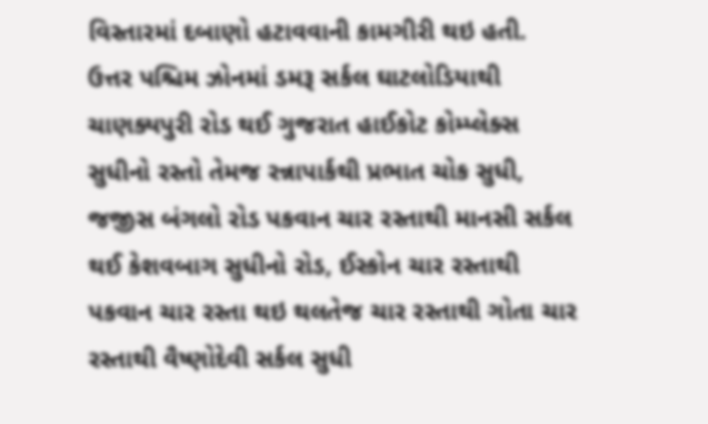વિસ્તારમાં દબાણો હટાવવાની કામગીરી થઇ હતી. ઉત્તર પશ્ચિમ ઝોનમાં ડમરૂ સર્કલ ઘાટલોડિયાથી ચાણક્યપુરી રોડ થઈ ગુજરાત હાઈકોટ કોમ્પ્લેક્સ સુધીનો રસ્તો તેમજ રન્નાપાર્કથી પ્રભાત ચોક સુધી, જજીસ બંગલો રોડ પકવાન ચાર રસ્તાથી માનસી સર્કલ થઈ કેશવબાગ સુધીનો રોડ, ઈસ્કોન ચાર રસ્તાથી પકવાન ચાર રસ્તા થઇ થલતેજ ચાર રસ્તાથી ગોતા ચાર રસ્તાથી વૈષ્ણોદેવી સર્કલ સુધી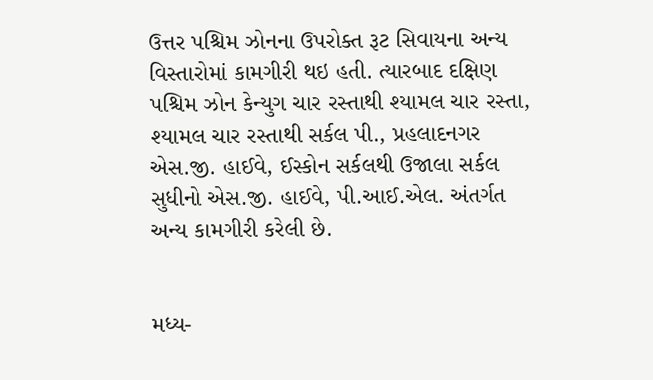ઉત્તર પશ્ચિમ ઝોનના ઉપરોક્ત રૂટ સિવાયના અન્ય વિસ્તારોમાં કામગીરી થઇ હતી. ત્યારબાદ દક્ષિણ પશ્ચિમ ઝોન કેન્યુગ ચાર રસ્તાથી શ્યામલ ચાર રસ્તા, શ્યામલ ચાર રસ્તાથી સર્કલ પી., પ્રહલાદનગર એસ.જી. હાઈવે, ઈસ્કોન સર્કલથી ઉજાલા સર્કલ સુધીનો એસ.જી. હાઈવે, પી.આઈ.એલ. અંતર્ગત અન્ય કામગીરી કરેલી છે.


મધ્ય-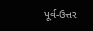પૂર્વ-ઉત્તર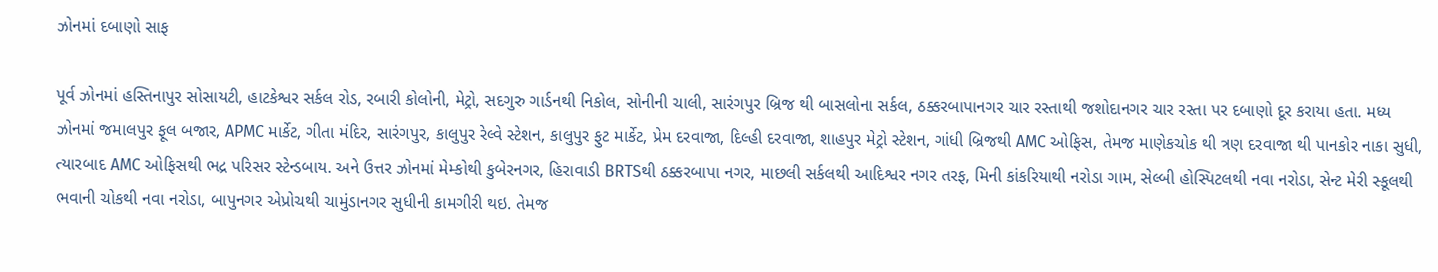ઝોનમાં દબાણો સાફ

પૂર્વ ઝોનમાં હસ્તિનાપુર સોસાયટી, હાટકેશ્વર સર્કલ રોડ, રબારી કોલોની, મેટ્રો, સદગુરુ ગાર્ડનથી નિકોલ, સોનીની ચાલી, સારંગપુર બ્રિજ થી બાસલોના સર્કલ, ઠક્કરબાપાનગર ચાર રસ્તાથી જશોદાનગર ચાર રસ્તા પર દબાણો દૂર કરાયા હતા. મધ્ય ઝોનમાં જમાલપુર ફૂલ બજાર, APMC માર્કેટ, ગીતા મંદિર, સારંગપુર, કાલુપુર રેલ્વે સ્ટેશન, કાલુપુર ફુટ માર્કેટ, પ્રેમ દરવાજા, દિલ્હી દરવાજા, શાહપુર મેટ્રો સ્ટેશન, ગાંધી બ્રિજથી AMC ઓફિસ, તેમજ માણેકચોક થી ત્રણ દરવાજા થી પાનકોર નાકા સુધી, ત્યારબાદ AMC ઓફિસથી ભદ્ર પરિસર સ્ટેન્ડબાય. અને ઉત્તર ઝોનમાં મેમ્કોથી કુબેરનગર, હિરાવાડી BRTSથી ઠક્કરબાપા નગર, માછલી સર્કલથી આદિશ્વર નગર તરફ, મિની કાંકરિયાથી નરોડા ગામ, સેલ્બી હોસ્પિટલથી નવા નરોડા, સેન્ટ મેરી સ્કૂલથી ભવાની ચોકથી નવા નરોડા, બાપુનગર એપ્રોચથી ચામુંડાનગર સુધીની કામગીરી થઇ. તેમજ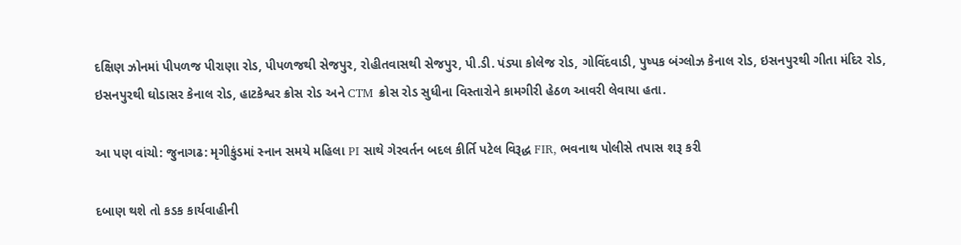દક્ષિણ ઝોનમાં પીપળજ પીરાણા રોડ, પીપળજથી સેજપુર, રોહીતવાસથી સેજપુર, પી.ડી. પંડ્યા કોલેજ રોડ, ગોવિંદવાડી, પુષ્પક બંગ્લોઝ કેનાલ રોડ, ઇસનપુરથી ગીતા મંદિર રોડ, ઇસનપુરથી ઘોડાસર કેનાલ રોડ, હાટકેશ્વર ક્રોસ રોડ અને CTM ક્રોસ રોડ સુધીના વિસ્તારોને કામગીરી હેઠળ આવરી લેવાયા હતા.

આ પણ વાંચો: જુનાગઢ: મૃગીકુંડમાં સ્નાન સમયે મહિલા PI સાથે ગેરવર્તન બદલ કીર્તિ પટેલ વિરૂદ્ધ FIR, ભવનાથ પોલીસે તપાસ શરૂ કરી

દબાણ થશે તો કડક કાર્યવાહીની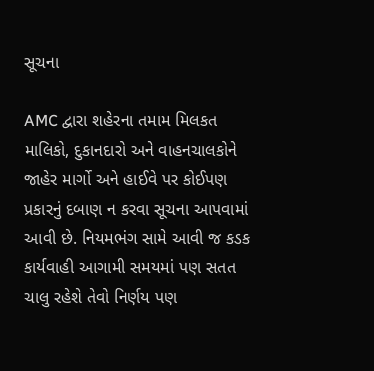સૂચના

AMC દ્વારા શહેરના તમામ મિલકત માલિકો, દુકાનદારો અને વાહનચાલકોને જાહેર માર્ગો અને હાઈવે પર કોઈપણ પ્રકારનું દબાણ ન કરવા સૂચના આપવામાં આવી છે. નિયમભંગ સામે આવી જ કડક કાર્યવાહી આગામી સમયમાં પણ સતત ચાલુ રહેશે તેવો નિર્ણય પણ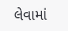લેવામાં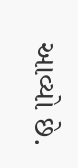આવ્યો છે.